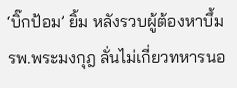‘บิ๊กป้อม’ ยิ้ม หลังรวบผู้ต้องหาบึ้ม รพ.พระมงกุฎ ลั่นไม่เกี่ยวทหารนอ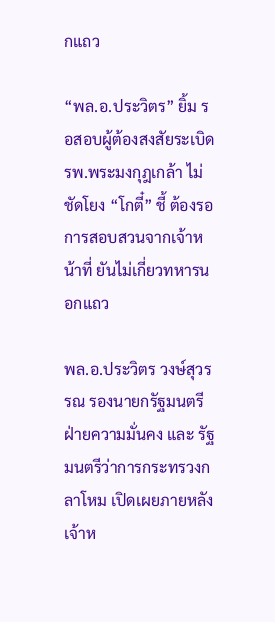กแถว

“พล.อ.ประวิตร” ยิ้ม รอสอบผู้ต้องสงสัยระเบิด รพ.พระมงกุฎเกล้า ไม่ชัดโยง “โกตี๋” ชี้ ต้องรอการสอบสวนจากเจ้าหน้าที่ ยันไม่เกี่ยวทหารนอกแถว

พล.อ.ประวิตร วงษ์สุวรรณ รองนายกรัฐมนตรี ฝ่ายความมั่นคง และ รัฐมนตรีว่าการกระทรวงกลาโหม เปิดเผยภายหลังเจ้าห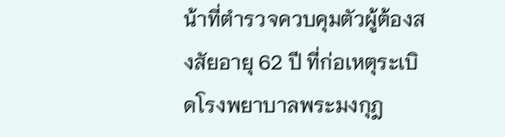น้าที่ตำรวจควบคุมตัวผู้ต้องสงสัยอายุ 62 ปี ที่ก่อเหตุระเบิดโรงพยาบาลพระมงกุฎ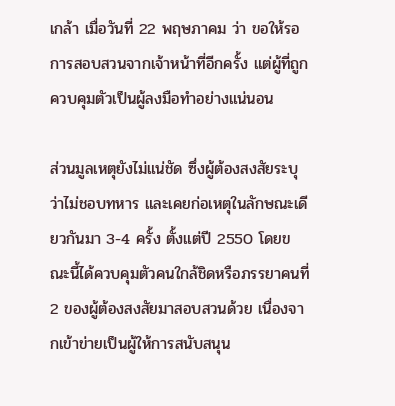เกล้า เมื่อวันที่ 22 พฤษภาคม ว่า ขอให้รอการสอบสวนจากเจ้าหน้าที่อีกครั้ง แต่ผู้ที่ถูกควบคุมตัวเป็นผู้ลงมือทำอย่างแน่นอน

ส่วนมูลเหตุยังไม่แน่ชัด ซึ่งผู้ต้องสงสัยระบุว่าไม่ชอบทหาร และเคยก่อเหตุในลักษณะเดียวกันมา 3-4 ครั้ง ตั้งแต่ปี 2550 โดยขณะนี้ได้ควบคุมตัวคนใกล้ชิดหรือภรรยาคนที่ 2 ของผู้ต้องสงสัยมาสอบสวนด้วย เนื่องจากเข้าข่ายเป็นผู้ให้การสนับสนุน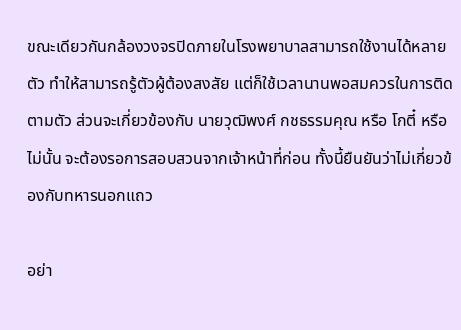ขณะเดียวกันกล้องวงจรปิดภายในโรงพยาบาลสามารถใช้งานได้หลายตัว ทำให้สามารถรู้ตัวผู้ต้องสงสัย แต่ก็ใช้เวลานานพอสมควรในการติดตามตัว ส่วนจะเกี่ยวข้องกับ นายวุฒิพงศ์ กชธรรมคุณ หรือ โกตี๋ หรือไม่นั้น จะต้องรอการสอบสวนจากเจ้าหน้าที่ก่อน ทั้งนี้ยืนยันว่าไม่เกี่ยวข้องกับทหารนอกแถว

อย่า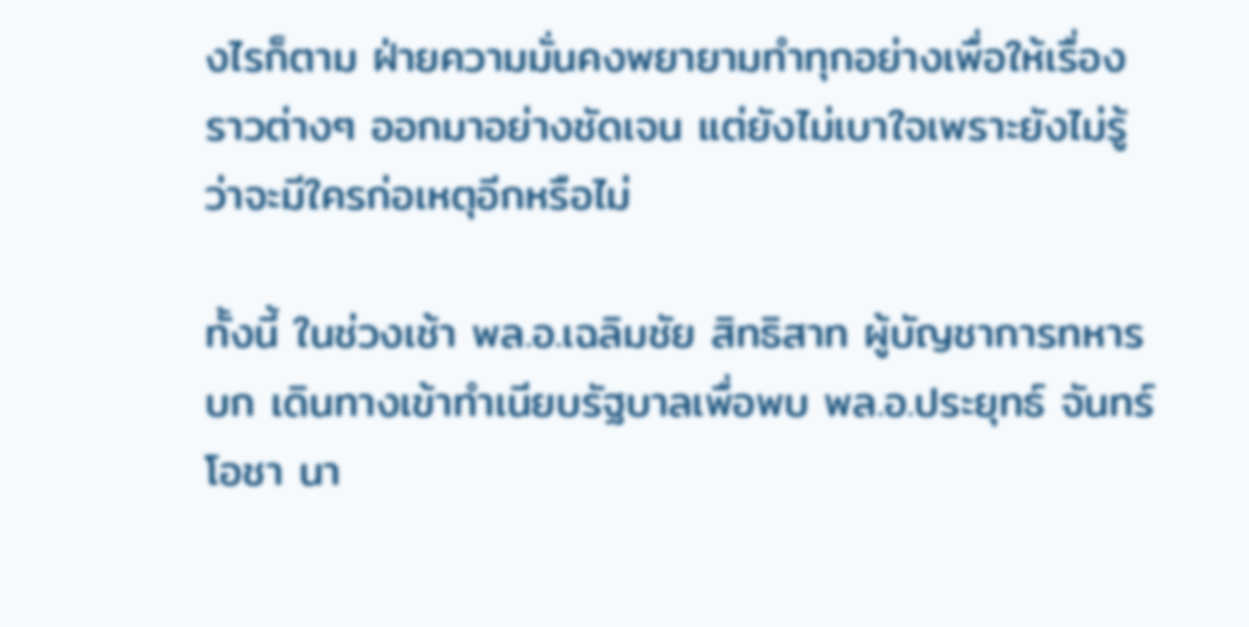งไรก็ตาม ฝ่ายความมั่นคงพยายามทำทุกอย่างเพื่อให้เรื่องราวต่างๆ ออกมาอย่างชัดเจน แต่ยังไม่เบาใจเพราะยังไม่รู้ว่าจะมีใครก่อเหตุอีกหรือไม่

ทั้งนี้ ในช่วงเช้า พล.อ.เฉลิมชัย สิทธิสาท ผู้บัญชาการทหารบก เดินทางเข้าทำเนียบรัฐบาลเพื่อพบ พล.อ.ประยุทธ์ จันทร์โอชา นา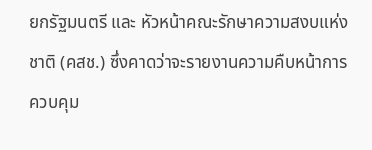ยกรัฐมนตรี และ หัวหน้าคณะรักษาความสงบแห่งชาติ (คสช.) ซึ่งคาดว่าจะรายงานความคืบหน้าการควบคุม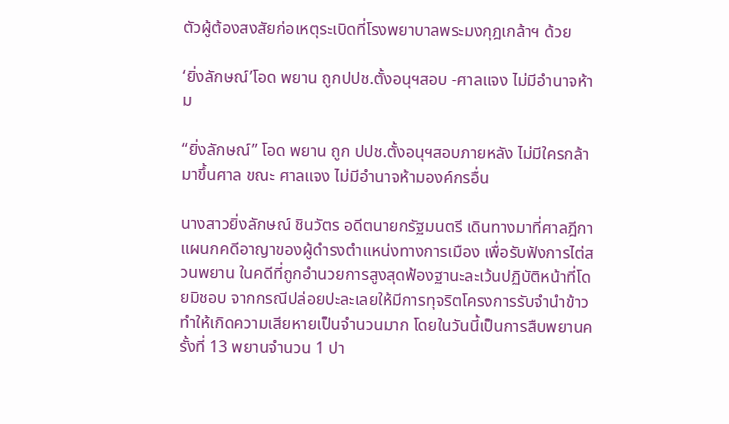ตัวผู้ต้องสงสัยก่อเหตุระเบิดที่โรงพยาบาลพระมงกุฎเกล้าฯ ด้วย

‘ยิ่งลักษณ์’โอด พยาน ถูกปปช.ตั้งอนุฯสอบ -ศาลแจง ไม่มีอำนาจห้าม

“ยิ่งลักษณ์” โอด พยาน ถูก ปปช.ตั้งอนุฯสอบภายหลัง ไม่มีใครกล้ามาขึ้นศาล ขณะ ศาลแจง ไม่มีอำนาจห้ามองค์กรอื่น

นางสาวยิ่งลักษณ์ ชินวัตร อดีตนายกรัฐมนตรี เดินทางมาที่ศาลฎีกา แผนกคดีอาญาของผู้ดำรงตำแหน่งทางการเมือง เพื่อรับฟังการไต่สวนพยาน ในคดีที่ถูกอำนวยการสูงสุดฟ้องฐานะละเว้นปฏิบัติหน้าที่โดยมิชอบ จากกรณีปล่อยปะละเลยให้มีการทุจริตโครงการรับจำนำข้าว ทำให้เกิดความเสียหายเป็นจำนวนมาก โดยในวันนี้เป็นการสืบพยานครั้งที่ 13 พยานจำนวน 1 ปา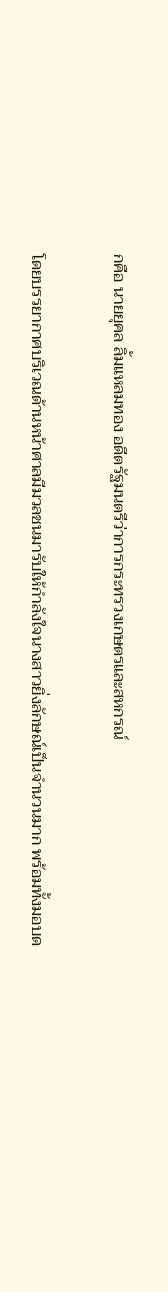กคือ นายยุคล ลิ้มแหลมทอง อดีตรัฐมนตรีว่าการกระทรวงเกษตรและสหกรณ์

โดยบรรยากาศบริเวณด้านหน้าศาลมีมวลชนมารับให้กำลังใจนางสาวยิ่งลักษณ์เป็นจำนวนมาก พร้อมทั้งมอบด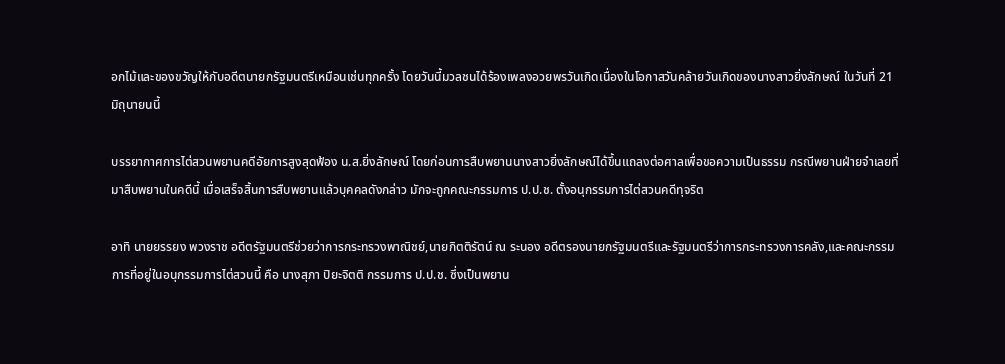อกไม้และของขวัญให้กับอดีตนายกรัฐมนตรีเหมือนเช่นทุกครั้ง โดยวันนี้มวลชนได้ร้องเพลงอวยพรวันเกิดเนื่องในโอกาสวันคล้ายวันเกิดของนางสาวยิ่งลักษณ์ ในวันที่ 21 มิถุนายนนี้

บรรยากาศการไต่สวนพยานคดีอัยการสูงสุดฟ้อง น.ส.ยิ่งลักษณ์ โดยก่อนการสืบพยานนางสาวยิ่งลักษณ์ได้ขึ้นแถลงต่อศาลเพื่อขอความเป็นธรรม กรณีพยานฝ่ายจำเลยที่มาสืบพยานในคดีนี้ เมื่อเสร็จสิ้นการสืบพยานแล้วบุคคลดังกล่าว มักจะถูกคณะกรรมการ ป.ป.ช. ตั้งอนุกรรมการไต่สวนคดีทุจริต

อาทิ นายยรรยง พวงราช อดีตรัฐมนตรีช่วยว่าการกระทรวงพาณิชย์,นายกิตติรัตน์ ณ ระนอง อดีตรองนายกรัฐมนตรีและรัฐมนตรีว่าการกระทรวงการคลัง,และคณะกรรมการที่อยู่ในอนุกรรมการไต่สวนนี้ คือ นางสุภา ปิยะจิตติ กรรมการ ป.ป.ช. ซึ่งเป็นพยาน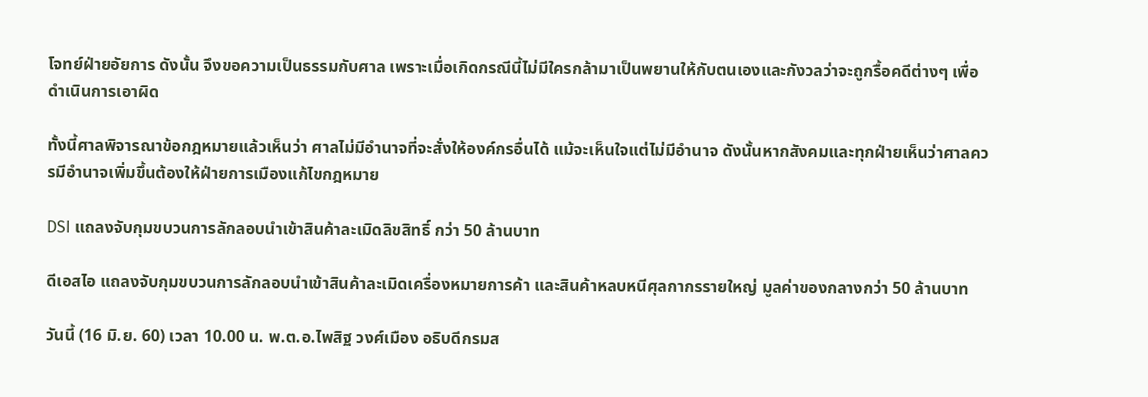โจทย์ฝ่ายอัยการ ดังนั้น จึงขอความเป็นธรรมกับศาล เพราะเมื่อเกิดกรณีนี้ไม่มีใครกล้ามาเป็นพยานให้กับตนเองและกังวลว่าจะถูกรื้อคดีต่างๆ เพื่อดำเนินการเอาผิด

ทั้งนี้ศาลพิจารณาข้อกฎหมายแล้วเห็นว่า ศาลไม่มีอำนาจที่จะสั่งให้องค์กรอื่นได้ แม้จะเห็นใจแต่ไม่มีอำนาจ ดังนั้นหากสังคมและทุกฝ่ายเห็นว่าศาลควรมีอำนาจเพิ่มขึ้นต้องให้ฝ่ายการเมืองแก้ไขกฎหมาย

DSI แถลงจับกุมขบวนการลักลอบนำเข้าสินค้าละเมิดลิขสิทธิ์ กว่า 50 ล้านบาท

ดีเอสไอ แถลงจับกุมขบวนการลักลอบนำเข้าสินค้าละเมิดเครื่องหมายการค้า และสินค้าหลบหนีศุลกากรรายใหญ่ มูลค่าของกลางกว่า 50 ล้านบาท

วันนี้ (16 มิ.ย. 60) เวลา 10.00 น. พ.ต.อ.ไพสิฐ วงศ์เมือง อธิบดีกรมส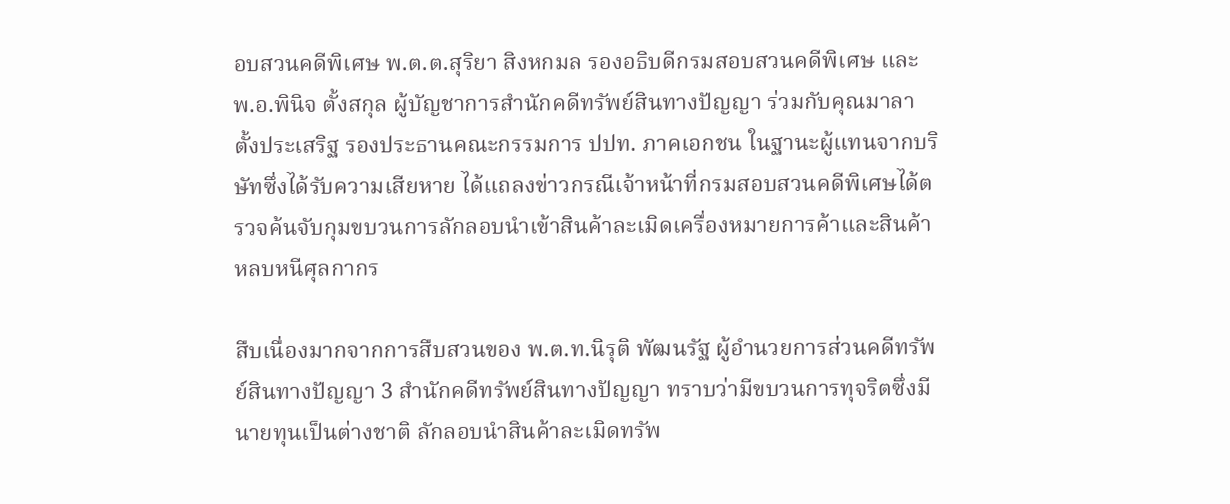อบสวนคดีพิเศษ พ.ต.ต.สุริยา สิงหกมล รองอธิบดีกรมสอบสวนคดีพิเศษ และ พ.อ.พินิจ ตั้งสกุล ผู้บัญชาการสำนักคดีทรัพย์สินทางปัญญา ร่วมกับคุณมาลา ตั้งประเสริฐ รองประธานคณะกรรมการ ปปท. ภาคเอกชน ในฐานะผู้แทนจากบริษัทซึ่งได้รับความเสียหาย ได้แถลงข่าวกรณีเจ้าหน้าที่กรมสอบสวนคดีพิเศษได้ตรวจค้นจับกุมขบวนการลักลอบนำเข้าสินค้าละเมิดเครื่องหมายการค้าและสินค้าหลบหนีศุลกากร

สืบเนื่องมากจากการสืบสวนของ พ.ต.ท.นิรุติ พัฒนรัฐ ผู้อำนวยการส่วนคดีทรัพย์สินทางปัญญา 3 สำนักคดีทรัพย์สินทางปัญญา ทราบว่ามีขบวนการทุจริตซึ่งมีนายทุนเป็นต่างชาติ ลักลอบนำสินค้าละเมิดทรัพ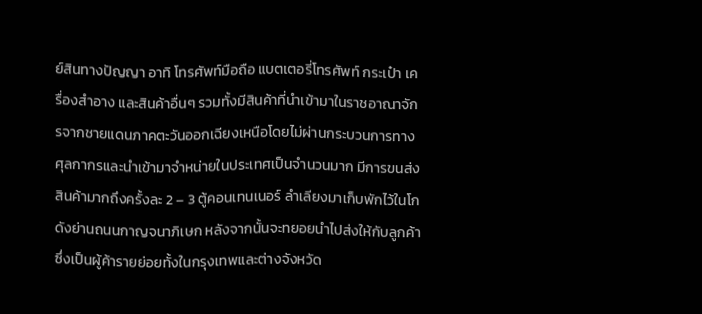ย์สินทางปัญญา อาทิ โทรศัพท์มือถือ แบตเตอรี่โทรศัพท์ กระเป๋า เครื่องสำอาง และสินค้าอื่นๆ รวมทั้งมีสินค้าที่นำเข้ามาในราชอาณาจักรจากชายแดนภาคตะวันออกเฉียงเหนือโดยไม่ผ่านกระบวนการทางศุลกากรและนำเข้ามาจำหน่ายในประเทศเป็นจำนวนมาก มีการขนส่งสินค้ามากถึงครั้งละ 2 – 3 ตู้คอนเทนเนอร์ ลำเลียงมาเก็บพักไว้ในโกดังย่านถนนกาญจนาภิเษก หลังจากนั้นจะทยอยนำไปส่งให้กับลูกค้าซึ่งเป็นผู้ค้ารายย่อยทั้งในกรุงเทพและต่างจังหวัด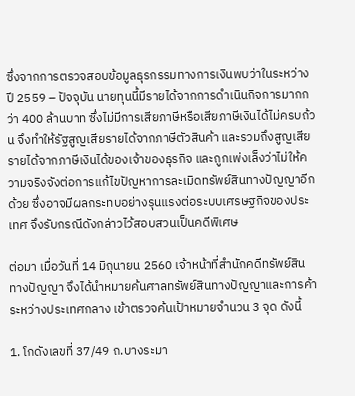ซึ่งจากการตรวจสอบข้อมูลธุรกรรมทางการเงินพบว่าในระหว่างปี 2559 – ปัจจุบัน นายทุนนี้มีรายได้จากการดำเนินกิจการมากกว่า 400 ล้านบาท ซึ่งไม่มีการเสียภาษีหรือเสียภาษีเงินได้ไม่ครบถ้วน จึงทำให้รัฐสูญเสียรายได้จากภาษีตัวสินค้า และรวมถึงสูญเสียรายได้จากภาษีเงินได้ของเจ้าของธุรกิจ และถูกเพ่งเล็งว่าไม่ให้ความจริงจังต่อการแก้ไขปัญหาการละเมิดทรัพย์สินทางปัญญาอีกด้วย ซึ่งอาจมีผลกระทบอย่างรุนแรงต่อระบบเศรษฐกิจของประเทศ จึงรับกรณีดังกล่าวไว้สอบสวนเป็นคดีพิเศษ

ต่อมา เมื่อวันที่ 14 มิถุนายน 2560 เจ้าหน้าที่สำนักคดีทรัพย์สินทางปัญญา จึงได้นำหมายค้นศาลทรัพย์สินทางปัญญาและการค้าระหว่างประเทศกลาง เข้าตรวจค้นเป้าหมายจำนวน 3 จุด ดังนี้

1. โกดังเลขที่ 37/49 ถ.บางระมา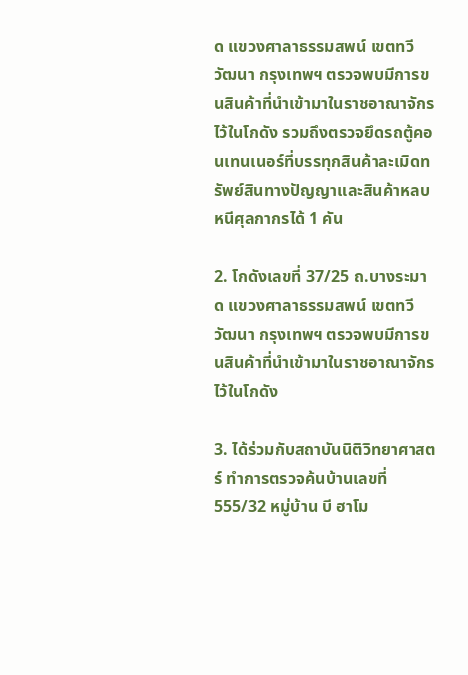ด แขวงศาลาธรรมสพน์ เขตทวีวัฒนา กรุงเทพฯ ตรวจพบมีการขนสินค้าที่นำเข้ามาในราชอาณาจักรไว้ในโกดัง รวมถึงตรวจยึดรถตู้คอนเทนเนอร์ที่บรรทุกสินค้าละเมิดทรัพย์สินทางปัญญาและสินค้าหลบหนีศุลกากรได้ 1 คัน

2. โกดังเลขที่ 37/25 ถ.บางระมาด แขวงศาลาธรรมสพน์ เขตทวีวัฒนา กรุงเทพฯ ตรวจพบมีการขนสินค้าที่นำเข้ามาในราชอาณาจักรไว้ในโกดัง

3. ได้ร่วมกับสถาบันนิติวิทยาศาสตร์ ทำการตรวจค้นบ้านเลขที่ 555/32 หมู่บ้าน บี ฮาโม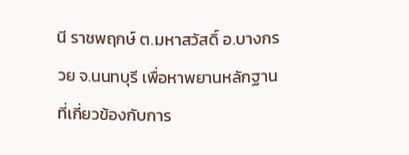นี ราชพฤกษ์ ต.มหาสวัสดิ์ อ.บางกรวย จ.นนทบุรี เพื่อหาพยานหลักฐานที่เกี่ยวข้องกับการ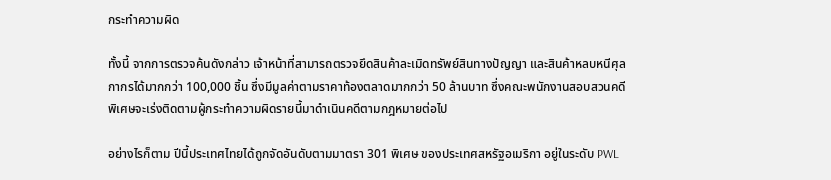กระทำความผิด

ทั้งนี้ จากการตรวจค้นดังกล่าว เจ้าหน้าที่สามารถตรวจยึดสินค้าละเมิดทรัพย์สินทางปัญญา และสินค้าหลบหนีศุลกากรได้มากกว่า 100,000 ชิ้น ซึ่งมีมูลค่าตามราคาท้องตลาดมากกว่า 50 ล้านบาท ซึ่งคณะพนักงานสอบสวนคดีพิเศษจะเร่งติดตามผู้กระทำความผิดรายนี้มาดำเนินคดีตามกฎหมายต่อไป

อย่างไรก็ตาม ปีนี้ประเทศไทยได้ถูกจัดอันดับตามมาตรา 301 พิเศษ ของประเทศสหรัฐอเมริกา อยู่ในระดับ PWL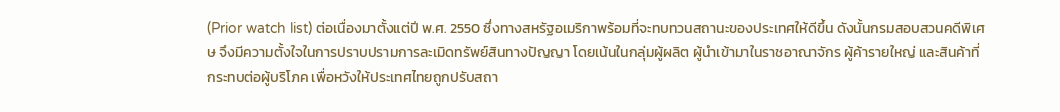(Prior watch list) ต่อเนื่องมาตั้งแต่ปี พ.ศ. 2550 ซึ่งทางสหรัฐอเมริกาพร้อมที่จะทบทวนสถานะของประเทศให้ดีขึ้น ดังนั้นกรมสอบสวนคดีพิเศษ จึงมีความตั้งใจในการปราบปรามการละเมิดทรัพย์สินทางปัญญา โดยเน้นในกลุ่มผู้ผลิต ผู้นำเข้ามาในราชอาณาจักร ผู้ค้ารายใหญ่ และสินค้าที่กระทบต่อผู้บริโภค เพื่อหวังให้ประเทศไทยถูกปรับสถา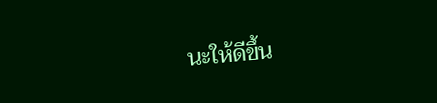นะให้ดีขึ้น